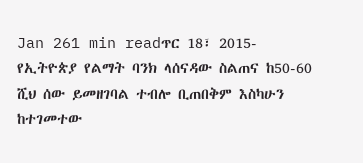Jan 261 min readጥር 18፣ 2015- የኢትዮጵያ የልማት ባንክ ላሰናዳው ስልጠና ከ50-60 ሺህ ሰው ይመዘገባል ተብሎ ቢጠበቅም እስካሁን ከተገመተው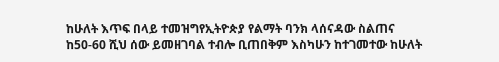ከሁለት እጥፍ በላይ ተመዝግየኢትዮጵያ የልማት ባንክ ላሰናዳው ስልጠና ከ50-60 ሺህ ሰው ይመዘገባል ተብሎ ቢጠበቅም እስካሁን ከተገመተው ከሁለት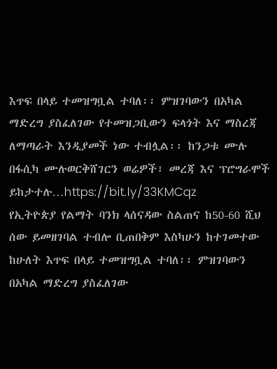እጥፍ በላይ ተመዝግቧል ተባለ፡፡ ምዝገባውን በአካል ማድረግ ያስፈለገው የተመዝጋቢውን ፍላጎት እና ማስረጃ ለማጣራት እንዲያመች ነው ተብሏል፡፡ ከንጋቱ ሙሉ በፋሲካ ሙሉወርቅሸገርን ወሬዎች፣ መረጃ እና ፕሮግራሞች ይከታተሉ…https://bit.ly/33KMCqz
የኢትዮጵያ የልማት ባንክ ላሰናዳው ስልጠና ከ50-60 ሺህ ሰው ይመዘገባል ተብሎ ቢጠበቅም እስካሁን ከተገመተው ከሁለት እጥፍ በላይ ተመዝግቧል ተባለ፡፡ ምዝገባውን በአካል ማድረግ ያስፈለገው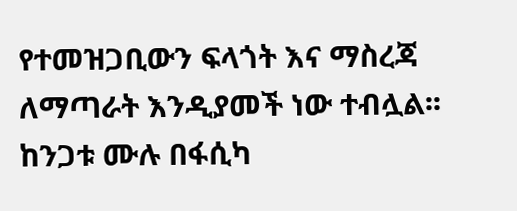የተመዝጋቢውን ፍላጎት እና ማስረጃ ለማጣራት እንዲያመች ነው ተብሏል፡፡ ከንጋቱ ሙሉ በፋሲካ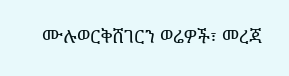ሙሉወርቅሸገርን ወሬዎች፣ መረጃ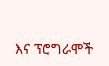እና ፕሮግራሞች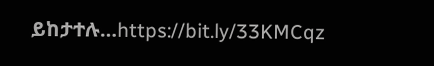ይከታተሉ…https://bit.ly/33KMCqz